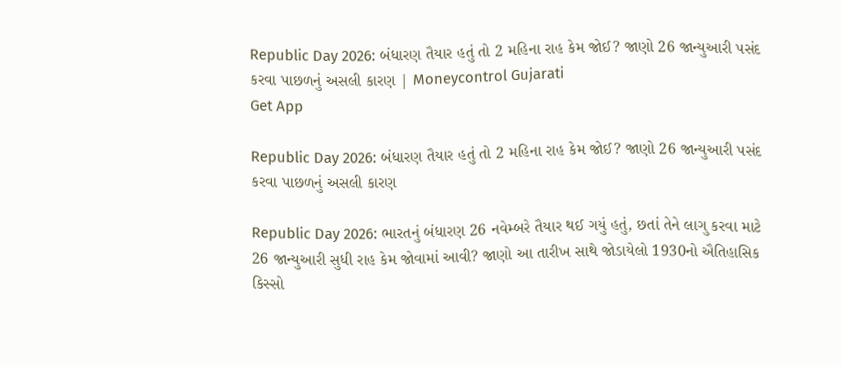Republic Day 2026: બંધારણ તૈયાર હતું તો 2 મહિના રાહ કેમ જોઈ? જાણો 26 જાન્યુઆરી પસંદ કરવા પાછળનું અસલી કારણ | Moneycontrol Gujarati
Get App

Republic Day 2026: બંધારણ તૈયાર હતું તો 2 મહિના રાહ કેમ જોઈ? જાણો 26 જાન્યુઆરી પસંદ કરવા પાછળનું અસલી કારણ

Republic Day 2026: ભારતનું બંધારણ 26 નવેમ્બરે તૈયાર થઈ ગયું હતું, છતાં તેને લાગુ કરવા માટે 26 જાન્યુઆરી સુધી રાહ કેમ જોવામાં આવી? જાણો આ તારીખ સાથે જોડાયેલો 1930નો ઐતિહાસિક કિસ્સો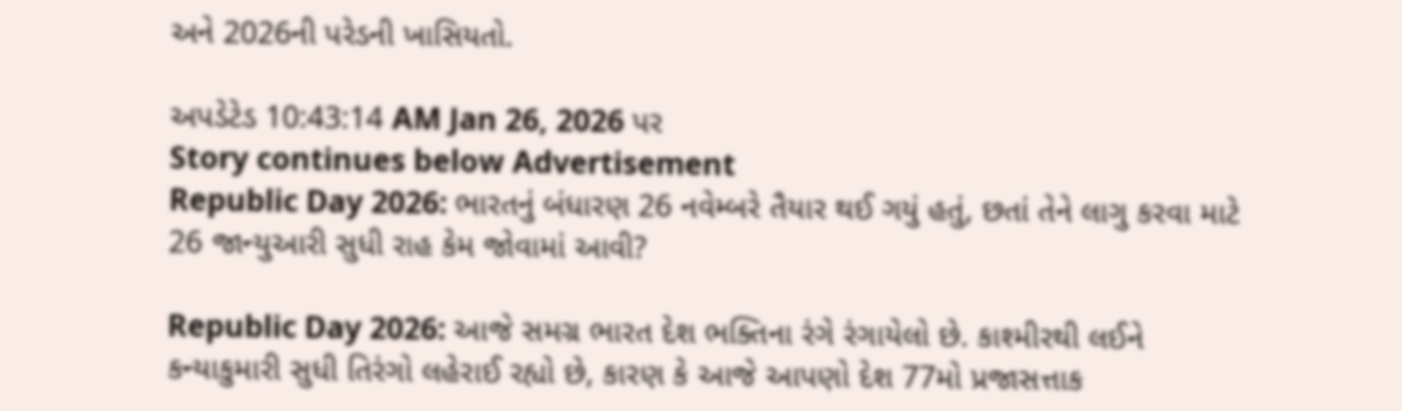અને 2026ની પરેડની ખાસિયતો.

અપડેટેડ 10:43:14 AM Jan 26, 2026 પર
Story continues below Advertisement
Republic Day 2026: ભારતનું બંધારણ 26 નવેમ્બરે તૈયાર થઈ ગયું હતું, છતાં તેને લાગુ કરવા માટે 26 જાન્યુઆરી સુધી રાહ કેમ જોવામાં આવી?

Republic Day 2026: આજે સમગ્ર ભારત દેશ ભક્તિના રંગે રંગાયેલો છે. કાશ્મીરથી લઈને કન્યાકુમારી સુધી તિરંગો લહેરાઈ રહ્યો છે, કારણ કે આજે આપણો દેશ 77મો પ્રજાસત્તાક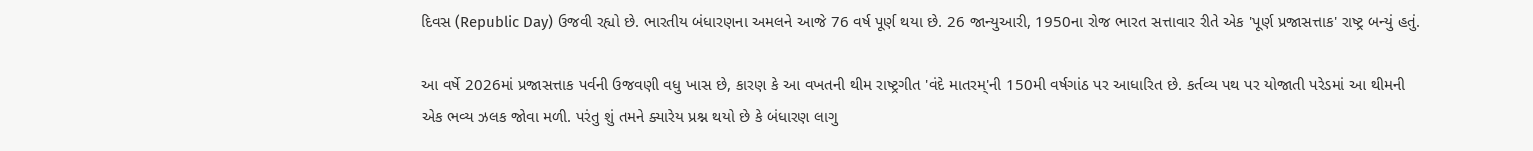દિવસ (Republic Day) ઉજવી રહ્યો છે. ભારતીય બંધારણના અમલને આજે 76 વર્ષ પૂર્ણ થયા છે. 26 જાન્યુઆરી, 1950ના રોજ ભારત સત્તાવાર રીતે એક 'પૂર્ણ પ્રજાસત્તાક' રાષ્ટ્ર બન્યું હતું.

આ વર્ષે 2026માં પ્રજાસત્તાક પર્વની ઉજવણી વધુ ખાસ છે, કારણ કે આ વખતની થીમ રાષ્ટ્રગીત 'વંદે માતરમ્'ની 150મી વર્ષગાંઠ પર આધારિત છે. કર્તવ્ય પથ પર યોજાતી પરેડમાં આ થીમની એક ભવ્ય ઝલક જોવા મળી. પરંતુ શું તમને ક્યારેય પ્રશ્ન થયો છે કે બંધારણ લાગુ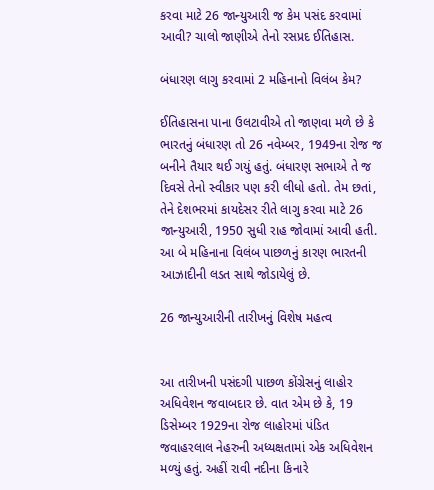કરવા માટે 26 જાન્યુઆરી જ કેમ પસંદ કરવામાં આવી? ચાલો જાણીએ તેનો રસપ્રદ ઈતિહાસ.

બંધારણ લાગુ કરવામાં 2 મહિનાનો વિલંબ કેમ?

ઈતિહાસના પાના ઉલટાવીએ તો જાણવા મળે છે કે ભારતનું બંધારણ તો 26 નવેમ્બર, 1949ના રોજ જ બનીને તૈયાર થઈ ગયું હતું. બંધારણ સભાએ તે જ દિવસે તેનો સ્વીકાર પણ કરી લીધો હતો. તેમ છતાં, તેને દેશભરમાં કાયદેસર રીતે લાગુ કરવા માટે 26 જાન્યુઆરી, 1950 સુધી રાહ જોવામાં આવી હતી. આ બે મહિનાના વિલંબ પાછળનું કારણ ભારતની આઝાદીની લડત સાથે જોડાયેલું છે.

26 જાન્યુઆરીની તારીખનું વિશેષ મહત્વ


આ તારીખની પસંદગી પાછળ કોંગ્રેસનું લાહોર અધિવેશન જવાબદાર છે. વાત એમ છે કે, 19 ડિસેમ્બર 1929ના રોજ લાહોરમાં પંડિત જવાહરલાલ નેહરુની અધ્યક્ષતામાં એક અધિવેશન મળ્યું હતું. અહીં રાવી નદીના કિનારે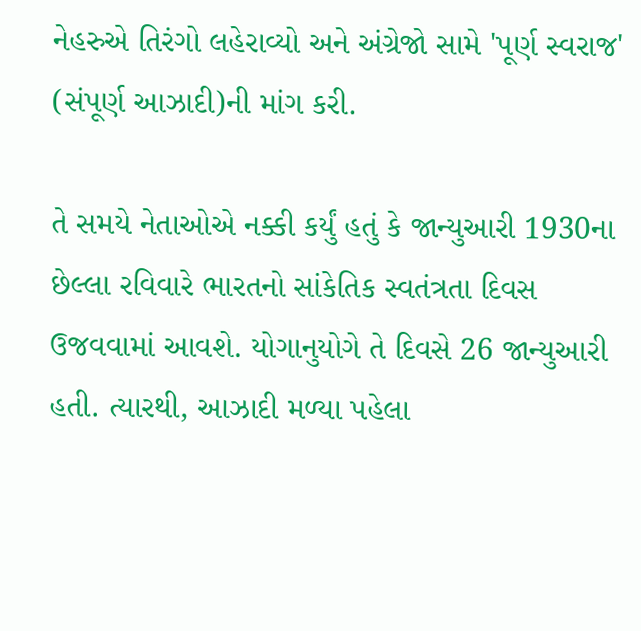નેહરુએ તિરંગો લહેરાવ્યો અને અંગ્રેજો સામે 'પૂર્ણ સ્વરાજ' (સંપૂર્ણ આઝાદી)ની માંગ કરી.

તે સમયે નેતાઓએ નક્કી કર્યું હતું કે જાન્યુઆરી 1930ના છેલ્લા રવિવારે ભારતનો સાંકેતિક સ્વતંત્રતા દિવસ ઉજવવામાં આવશે. યોગાનુયોગે તે દિવસે 26 જાન્યુઆરી હતી. ત્યારથી, આઝાદી મળ્યા પહેલા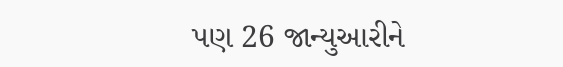પણ 26 જાન્યુઆરીને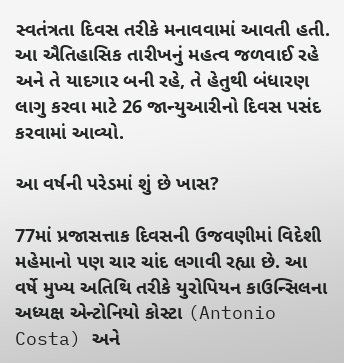સ્વતંત્રતા દિવસ તરીકે મનાવવામાં આવતી હતી. આ ઐતિહાસિક તારીખનું મહત્વ જળવાઈ રહે અને તે યાદગાર બની રહે, તે હેતુથી બંધારણ લાગુ કરવા માટે 26 જાન્યુઆરીનો દિવસ પસંદ કરવામાં આવ્યો.

આ વર્ષની પરેડમાં શું છે ખાસ?

77માં પ્રજાસત્તાક દિવસની ઉજવણીમાં વિદેશી મહેમાનો પણ ચાર ચાંદ લગાવી રહ્યા છે. આ વર્ષે મુખ્ય અતિથિ તરીકે યુરોપિયન કાઉન્સિલના અધ્યક્ષ એન્ટોનિયો કોસ્ટા (Antonio Costa) અને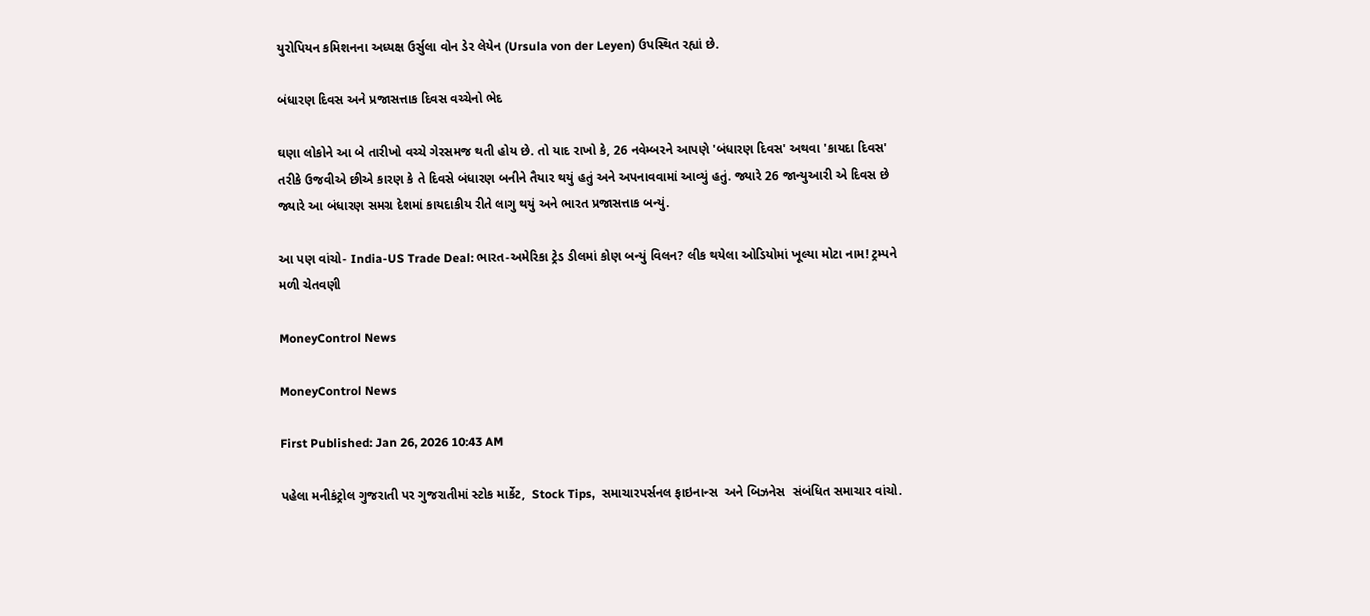યુરોપિયન કમિશનના અધ્યક્ષ ઉર્સુલા વોન ડેર લેયેન (Ursula von der Leyen) ઉપસ્થિત રહ્યાં છે.

બંધારણ દિવસ અને પ્રજાસત્તાક દિવસ વચ્ચેનો ભેદ

ઘણા લોકોને આ બે તારીખો વચ્ચે ગેરસમજ થતી હોય છે. તો યાદ રાખો કે, 26 નવેમ્બરને આપણે 'બંધારણ દિવસ' અથવા 'કાયદા દિવસ' તરીકે ઉજવીએ છીએ કારણ કે તે દિવસે બંધારણ બનીને તૈયાર થયું હતું અને અપનાવવામાં આવ્યું હતું. જ્યારે 26 જાન્યુઆરી એ દિવસ છે જ્યારે આ બંધારણ સમગ્ર દેશમાં કાયદાકીય રીતે લાગુ થયું અને ભારત પ્રજાસત્તાક બન્યું.

આ પણ વાંચો- India-US Trade Deal: ભારત-અમેરિકા ટ્રેડ ડીલમાં કોણ બન્યું વિલન? લીક થયેલા ઓડિયોમાં ખૂલ્યા મોટા નામ! ટ્રમ્પને મળી ચેતવણી

MoneyControl News

MoneyControl News

First Published: Jan 26, 2026 10:43 AM

પહેલા મનીકંટ્રોલ ગુજરાતી પર ગુજરાતીમાં સ્ટોક માર્કેટ,  Stock Tips,  સમાચારપર્સનલ ફાઇનાન્સ  અને બિઝનેસ  સંબંધિત સમાચાર વાંચો.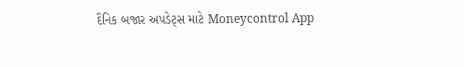દૈનિક બજાર અપડેટ્સ માટે Moneycontrol App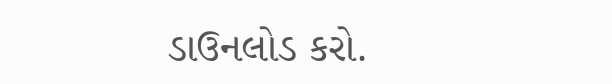ડાઉનલોડ કરો.